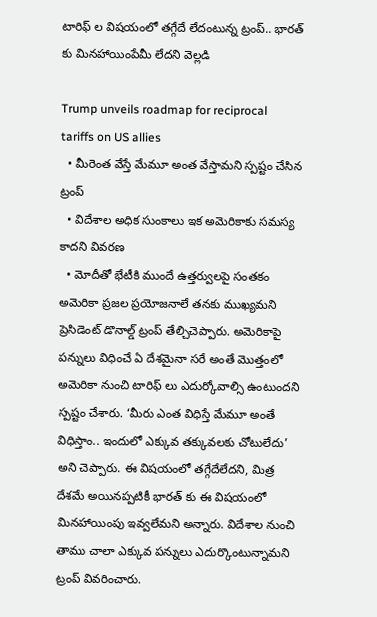టారిఫ్ ల విషయంలో తగ్గేదే లేదంటున్న ట్రంప్.. భారత్ కు మినహాయింపేమీ లేదని వెల్లడి

Trump unveils roadmap for reciprocal tariffs on US allies
  • మీరెంత వేస్తే మేమూ అంత వేస్తామని స్పష్టం చేసిన ట్రంప్
  • విదేశాల అధిక సుంకాలు ఇక అమెరికాకు సమస్య కాదని వివరణ
  • మోదీతో భేటీకి ముందే ఉత్తర్వులపై సంతకం
అమెరికా ప్రజల ప్రయోజనాలే తనకు ముఖ్యమని ప్రెసిడెంట్ డొనాల్డ్ ట్రంప్ తేల్చిచెప్పారు. అమెరికాపై పన్నులు విధించే ఏ దేశమైనా సరే అంతే మొత్తంలో అమెరికా నుంచి టారిఫ్ లు ఎదుర్కోవాల్సి ఉంటుందని స్పష్టం చేశారు. ‘మీరు ఎంత విధిస్తే మేమూ అంతే విధిస్తాం.. ఇందులో ఎక్కువ తక్కువలకు చోటులేదు’ అని చెప్పారు. ఈ విషయంలో తగ్గేదేలేదని, మిత్ర దేశమే అయినప్పటికీ భారత్ కు ఈ విషయంలో మినహాయింపు ఇవ్వలేమని అన్నారు. విదేశాల నుంచి తాము చాలా ఎక్కువ పన్నులు ఎదుర్కొంటున్నామని ట్రంప్ వివరించారు.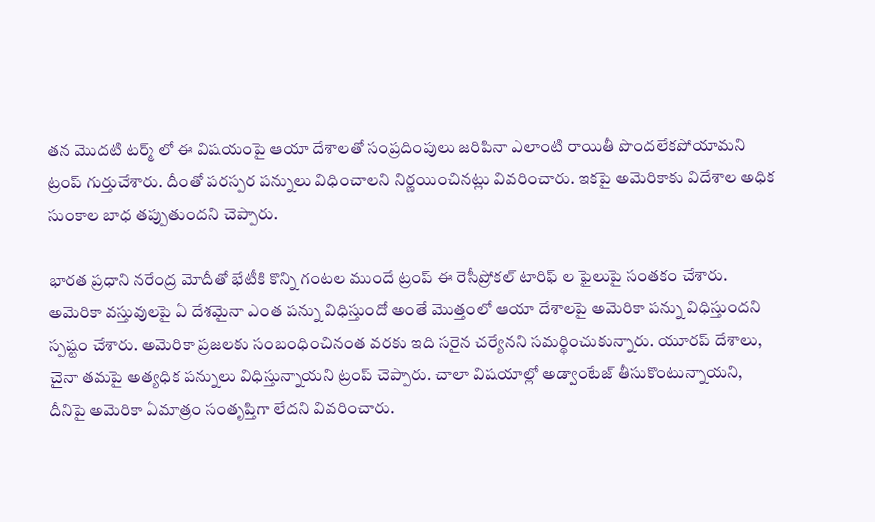తన మొదటి టర్మ్ లో ఈ విషయంపై ఆయా దేశాలతో సంప్రదింపులు జరిపినా ఎలాంటి రాయితీ పొందలేకపోయామని ట్రంప్ గుర్తుచేశారు. దీంతో పరస్పర పన్నులు విధించాలని నిర్ణయించినట్లు వివరించారు. ఇకపై అమెరికాకు విదేశాల అధిక సుంకాల బాధ తప్పుతుందని చెప్పారు.

భారత ప్రధాని నరేంద్ర మోదీతో భేటీకి కొన్ని గంటల ముందే ట్రంప్ ఈ రెసీప్రోకల్ టారిఫ్ ల ఫైలుపై సంతకం చేశారు. అమెరికా వస్తువులపై ఏ దేశమైనా ఎంత పన్ను విధిస్తుందో అంతే మొత్తంలో ఆయా దేశాలపై అమెరికా పన్ను విధిస్తుందని స్పష్టం చేశారు. అమెరికా ప్రజలకు సంబంధించినంత వరకు ఇది సరైన చర్యేనని సమర్థించుకున్నారు. యూరప్ దేశాలు, చైనా తమపై అత్యధిక పన్నులు విధిస్తున్నాయని ట్రంప్ చెప్పారు. చాలా విషయాల్లో అడ్వాంటేజ్‌ తీసుకొంటున్నాయని, దీనిపై అమెరికా ఏమాత్రం సంతృప్తిగా లేదని వివరించారు.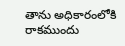తాను అధికారంలోకి రాకముందు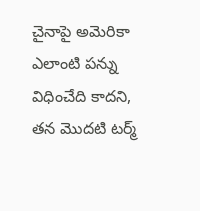చైనాపై అమెరికా ఎలాంటి పన్ను విధించేది కాదని, తన మొదటి టర్మ్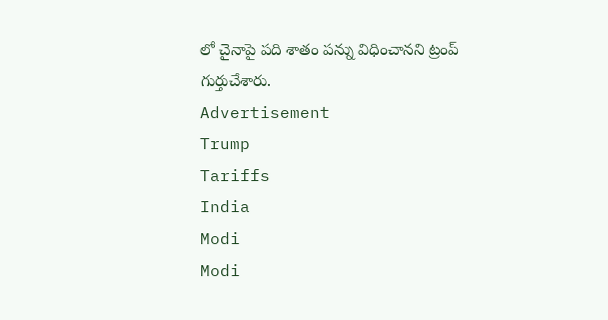లో చైనాపై పది శాతం పన్ను విధించానని ట్రంప్ గుర్తుచేశారు.
Advertisement
Trump
Tariffs
India
Modi
Modi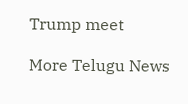Trump meet

More Telugu News